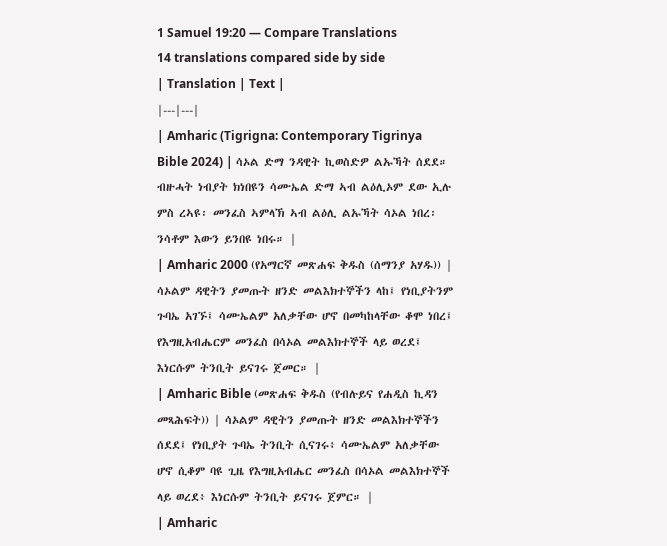1 Samuel 19:20 — Compare Translations
14 translations compared side by side
| Translation | Text |
|---|---|
| Amharic (Tigrigna: Contemporary Tigrinya Bible 2024) | ሳኦል ድማ ንዳዊት ኪወስድዎ ልኡኻት ሰደደ። ብዙሓት ነብያት ክነበዩን ሳሙኤል ድማ ኣብ ልዕሊኦም ደው ኢሉ ምስ ረኣዩ፡ መንፈስ ኣምላኽ ኣብ ልዕሊ ልኡኻት ሳኦል ነበረ፡ ንሳቶም እውን ይንበዩ ነበሩ። |
| Amharic 2000 (የአማርኛ መጽሐፍ ቅዱስ (ሰማንያ አሃዱ)) | ሳኦልም ዳዊትን ያመጡት ዘንድ መልእክተኞችን ላከ፤ የነቢያትንም ጉባኤ አገኙ፤ ሳሙኤልም አለቃቸው ሆኖ በመካከላቸው ቆሞ ነበረ፤ የእግዚአብሔርም መንፈስ በሳኦል መልእክተኞች ላይ ወረደ፤ እነርሱም ትንቢት ይናገሩ ጀመር። |
| Amharic Bible (መጽሐፍ ቅዱስ (የብሉይና የሐዲስ ኪዳን መጻሕፍት)) | ሳኦልም ዳዊትን ያመጡት ዘንድ መልእክተኞችን ሰደደ፤ የነቢያት ጉባኤ ትንቢት ሲናገሩ፥ ሳሙኤልም አለቃቸው ሆኖ ሲቆም ባዩ ጊዜ የእግዚአብሔር መንፈስ በሳኦል መልእክተኞች ላይ ወረደ፥ እነርሱም ትንቢት ይናገሩ ጀምር። |
| Amharic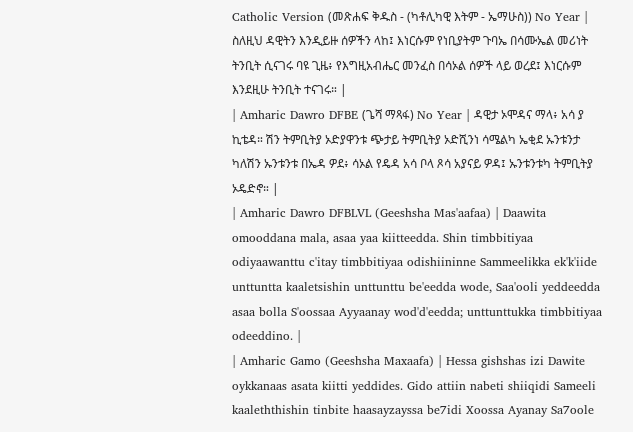Catholic Version (መጽሐፍ ቅዱስ - (ካቶሊካዊ እትም - ኤማሁስ)) No Year | ስለዚህ ዳዊትን እንዲይዙ ሰዎችን ላከ፤ እነርሱም የነቢያትም ጉባኤ በሳሙኤል መሪነት ትንቢት ሲናገሩ ባዩ ጊዜ፥ የእግዚአብሔር መንፈስ በሳኦል ሰዎች ላይ ወረደ፤ እነርሱም እንደዚሁ ትንቢት ተናገሩ። |
| Amharic Dawro DFBE (ጌሻ ማጻፋ) No Year | ዳዊታ ኦሞዳና ማላ፥ አሳ ያ ኪቴዳ። ሽን ትምቢትያ ኦድያዋንቱ ጭታይ ትምቢትያ ኦድሺንነ ሳሜልካ ኤቂደ ኡንቱንታ ካለሽን ኡንቱንቱ በኤዳ ዎደ፥ ሳኦል የዴዳ አሳ ቦላ ጾሳ አያናይ ዎዳ፤ ኡንቱንቱካ ትምቢትያ ኦዴድኖ። |
| Amharic Dawro DFBLVL (Geeshsha Mas'aafaa) | Daawita omooddana mala, asaa yaa kiitteedda. Shin timbbitiyaa odiyaawanttu c'itay timbbitiyaa odishiininne Sammeelikka ek'k'iide unttuntta kaaletsishin unttunttu be'eedda wode, Saa'ooli yeddeedda asaa bolla S'oossaa Ayyaanay wod'd'eedda; unttunttukka timbbitiyaa odeeddino. |
| Amharic Gamo (Geeshsha Maxaafa) | Hessa gishshas izi Dawite oykkanaas asata kiitti yeddides. Gido attiin nabeti shiiqidi Sameeli kaaleththishin tinbite haasayzayssa be7idi Xoossa Ayanay Sa7oole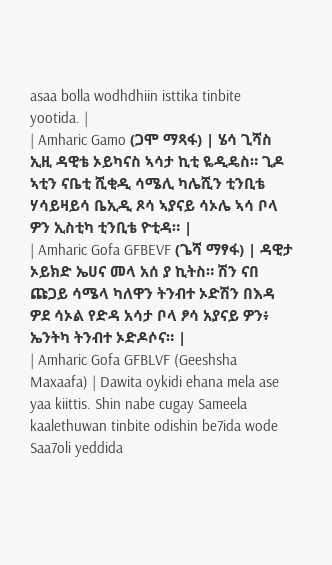asaa bolla wodhdhiin isttika tinbite yootida. |
| Amharic Gamo (ጋሞ ማጻፋ) | ሄሳ ጊሻስ ኢዚ ዳዊቴ ኦይካናስ ኣሳታ ኪቲ ዬዲዴስ። ጊዶ ኣቲን ናቤቲ ሺቂዲ ሳሜሊ ካሌሺን ቲንቢቴ ሃሳይዛይሳ ቤኢዲ ጾሳ ኣያናይ ሳኦሌ ኣሳ ቦላ ዎን ኢስቲካ ቲንቢቴ ዮቲዳ። |
| Amharic Gofa GFBEVF (ጌሻ ማፃፋ) | ዳዊታ ኦይክድ ኤሀና መላ አሰ ያ ኪትስ። ሽን ናበ ጩጋይ ሳሜላ ካለዋን ትንብተ ኦድሽን በእዳ ዎደ ሳኦል የድዳ አሳታ ቦላ ፆሳ አያናይ ዎን፥ ኤንትካ ትንብተ ኦድዶሶና። |
| Amharic Gofa GFBLVF (Geeshsha Maxaafa) | Dawita oykidi ehana mela ase yaa kiittis. Shin nabe cugay Sameela kaalethuwan tinbite odishin be7ida wode Saa7oli yeddida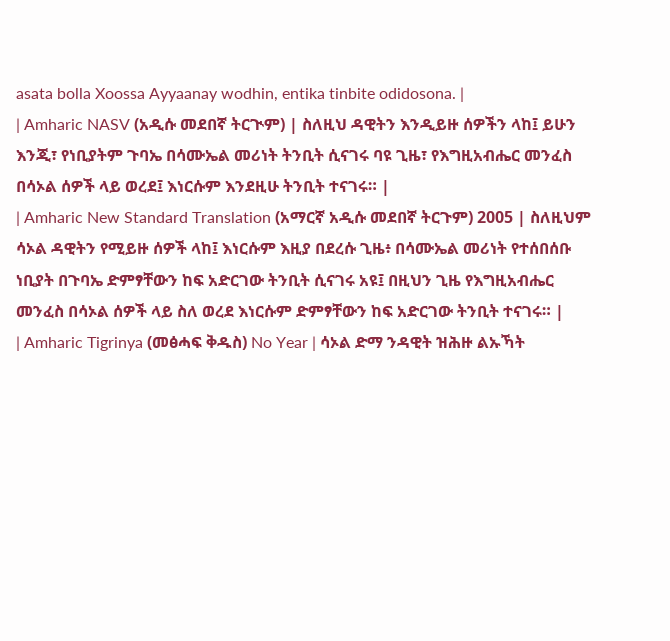asata bolla Xoossa Ayyaanay wodhin, entika tinbite odidosona. |
| Amharic NASV (አዲሱ መደበኛ ትርጒም) | ስለዚህ ዳዊትን እንዲይዙ ሰዎችን ላከ፤ ይሁን እንጂ፣ የነቢያትም ጉባኤ በሳሙኤል መሪነት ትንቢት ሲናገሩ ባዩ ጊዜ፣ የእግዚአብሔር መንፈስ በሳኦል ሰዎች ላይ ወረደ፤ እነርሱም እንደዚሁ ትንቢት ተናገሩ። |
| Amharic New Standard Translation (አማርኛ አዲሱ መደበኛ ትርጉም) 2005 | ስለዚህም ሳኦል ዳዊትን የሚይዙ ሰዎች ላከ፤ እነርሱም እዚያ በደረሱ ጊዜ፥ በሳሙኤል መሪነት የተሰበሰቡ ነቢያት በጉባኤ ድምፃቸውን ከፍ አድርገው ትንቢት ሲናገሩ አዩ፤ በዚህን ጊዜ የእግዚአብሔር መንፈስ በሳኦል ሰዎች ላይ ስለ ወረደ እነርሱም ድምፃቸውን ከፍ አድርገው ትንቢት ተናገሩ። |
| Amharic Tigrinya (መፅሓፍ ቅዱስ) No Year | ሳኦል ድማ ንዳዊት ዝሕዙ ልኡኻት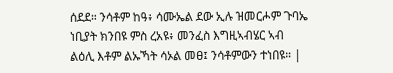ሰደደ። ንሳቶም ከዓ፥ ሳሙኤል ደው ኢሉ ዝመርሖም ጉባኤ ነቢያት ክንበዩ ምስ ረአዩ፥ መንፈስ እግዚኣብሄር ኣብ ልዕሊ እቶም ልኡኻት ሳኦል መፀ፤ ንሳቶምውን ተነበዩ። |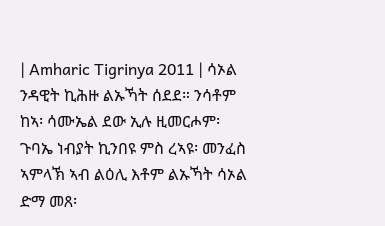| Amharic Tigrinya 2011 | ሳኦል ንዳዊት ኪሕዙ ልኡኻት ሰደደ። ንሳቶም ከኣ፡ ሳሙኤል ደው ኢሉ ዚመርሖም፡ ጉባኤ ነብያት ኪንበዩ ምስ ረኣዩ፡ መንፈስ ኣምላኽ ኣብ ልዕሊ እቶም ልኡኻት ሳኦል ድማ መጸ፡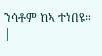ንሳቶም ከኣ ተነበዩ። |